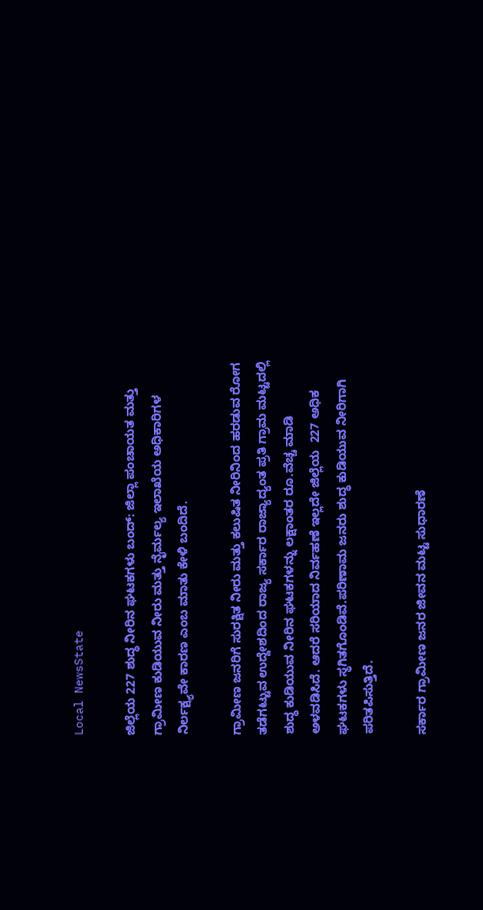Local NewsState

ಜಿಲ್ಲೆಯ 227 ಶುದ್ಧ ನೀರಿನ ಘಟಕಗಳು ಬಂದ್: ಜಿಲ್ಲಾ ಪಂಚಾಯತ ಮತ್ತು ಗ್ರಾಮೀಣ ಕುಡಿಯುವ ನೀರು ಮತ್ತು ನೈರ್ಮಲ್ಯ ಇಲಾಖೆಯ ಅಧಿಕಾರಿಗಳ ನಿರ್ಲಕ್ಷ್ಯವೇ ಕಾರಣ ಎಂಬ ಮಾತು ಕೇಳಿ ಬಂದಿದೆ.

ಗ್ರಾಮೀಣ ಜನರಿಗೆ ಸುರಕ್ಷಿತ ನೀರು ಮತ್ತು ಕಲುಷಿತ ನೀರಿನಿಂದ ಹರಡುವ ರೋಗ ತಡೆಗಟ್ಟುವ ಉದ್ದೇಶದಿಂದ ರಾಜ್ಯ ಸರ್ಕಾರ ರಾಜ್ಯಾದ್ಯಂತ ಪ್ರತಿ ಗ್ರಾಮ ಮಟ್ಟದಲ್ಲಿ ಶುದ್ಧ ಕುಡಿಯುವ ನೀರಿನ ಘಟಕಗಳನ್ನು ಲಕ್ಷಾಂತರ ರೂ.ವೆಚ್ಚ ಮಾಡಿ ಅಳವಡಿಸಿದೆ. ಆದರೆ ಸರಿಯಾದ ನಿರ್ವಹಣೆ ಇಲ್ಲದೇ ಜಿಲ್ಲೆಯ  227 ಅಧಿಕ ಘಟಕಗಳು ಸ್ಥಗಿತಗೊಂಡಿವೆ.ಪರಿಣಾಮ ಜನರು ಶುದ್ಧ ಕುಡಿಯುವ ನೀರಿಗಾಗಿ ಪರಿತಪಿಸುತ್ತಿದೆ.

ಸರ್ಕಾರ ಗ್ರಾಮೀಣ ಜನರ ಜೀವನ ಮಟ್ಟ ಸುಧಾರಣೆ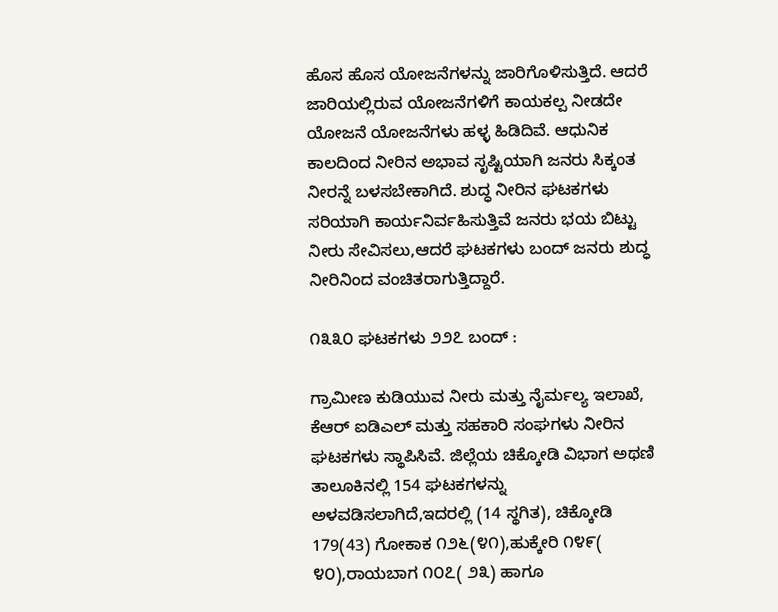ಹೊಸ ಹೊಸ ಯೋಜನೆಗಳನ್ನು ಜಾರಿಗೊಳಿಸುತ್ತಿದೆ. ಆದರೆ ಜಾರಿಯಲ್ಲಿರುವ ಯೋಜನೆಗಳಿಗೆ ಕಾಯಕಲ್ಪ ನೀಡದೇ ಯೋಜನೆ ಯೋಜನೆಗಳು ಹಳ್ಳ ಹಿಡಿದಿವೆ. ಆಧುನಿಕ ಕಾಲದಿಂದ ನೀರಿನ ಅಭಾವ ಸೃಷ್ಟಿಯಾಗಿ ಜನರು ಸಿಕ್ಕಂತ ನೀರನ್ನೆ ಬಳಸಬೇಕಾಗಿದೆ. ಶುದ್ಧ ನೀರಿನ ಘಟಕಗಳು ಸರಿಯಾಗಿ ಕಾರ್ಯನಿರ್ವಹಿಸುತ್ತಿವೆ ಜನರು ಭಯ ಬಿಟ್ಟು ನೀರು ಸೇವಿಸಲು,ಆದರೆ ಘಟಕಗಳು ಬಂದ್ ಜನರು ಶುದ್ಧ ನೀರಿನಿಂದ ವಂಚಿತರಾಗುತ್ತಿದ್ದಾರೆ.

೧೩೩೦ ಘಟಕಗಳು ೨೨೭ ಬಂದ್ :

ಗ್ರಾಮೀಣ ಕುಡಿಯುವ ನೀರು ಮತ್ತು ನೈರ್ಮಲ್ಯ ಇಲಾಖೆ, ಕೆಆರ್ ಐಡಿಎಲ್ ಮತ್ತು ಸಹಕಾರಿ ಸಂಘಗಳು ನೀರಿನ ಘಟಕಗಳು ಸ್ಥಾಪಿಸಿವೆ. ಜಿಲ್ಲೆಯ ಚಿಕ್ಕೋಡಿ ವಿಭಾಗ ಅಥಣಿ ತಾಲೂಕಿನಲ್ಲಿ 154 ಘಟಕಗಳನ್ನು ಅಳವಡಿಸಲಾಗಿದೆ,ಇದರಲ್ಲಿ (14 ಸ್ಥಗಿತ), ಚಿಕ್ಕೋಡಿ 179(43) ಗೋಕಾಕ ೧೨೬(೪೧),ಹುಕ್ಕೇರಿ ೧೪೯( ೪೦),ರಾಯಬಾಗ ೧೦೭( ೨೩) ಹಾಗೂ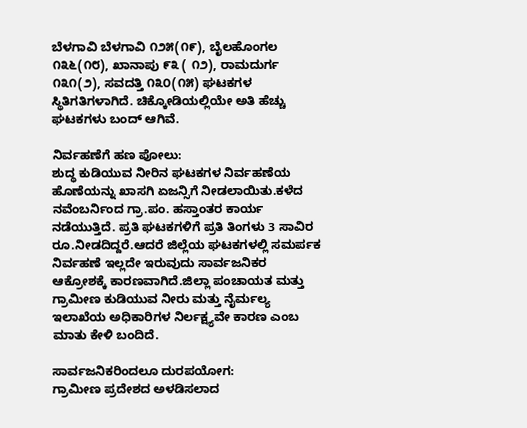ಬೆಳಗಾವಿ ಬೆಳಗಾವಿ ೧೨೫(೧೯), ಬೈಲಹೊಂಗಲ ೧೩೬(೧೮), ಖಾನಾಪು ೯೩ ( ೧೨), ರಾಮದುರ್ಗ ೧೩೧(೨), ಸವದತ್ತಿ ೧೩೦(೧೫) ಘಟಕಗಳ ಸ್ಥಿತಿಗತಿಗಳಾಗಿದೆ. ಚಿಕ್ಕೋಡಿಯಲ್ಲಿಯೇ ಅತಿ ಹೆಚ್ಚು ಘಟಕಗಳು ಬಂದ್ ಆಗಿವೆ.

ನಿರ್ವಹಣೆಗೆ ಹಣ ಪೋಲು:
ಶುದ್ಧ ಕುಡಿಯುವ ನೀರಿನ ಘಟಕಗಳ ನಿರ್ವಹಣೆಯ ಹೊಣೆಯನ್ನು ಖಾಸಗಿ ಏಜನ್ಸಿಗೆ ನೀಡಲಾಯಿತು.ಕಳೆದ ನವೆಂಬರ್ನಿಂದ ಗ್ರಾ.ಪಂ. ಹಸ್ತಾಂತರ ಕಾರ್ಯ ನಡೆಯುತ್ತಿದೆ. ಪ್ರತಿ ಘಟಕಗಳಿಗೆ ಪ್ರತಿ ತಿಂಗಳು 3 ಸಾವಿರ ರೂ.ನೀಡದಿದ್ದರೆ.ಆದರೆ ಜಿಲ್ಲೆಯ ಘಟಕಗಳಲ್ಲಿ ಸಮರ್ಪಕ ನಿರ್ವಹಣೆ ಇಲ್ಲದೇ ಇರುವುದು ಸಾರ್ವಜನಿಕರ ಆಕ್ರೋಶಕ್ಕೆ ಕಾರಣವಾಗಿದೆ.ಜಿಲ್ಲಾ ಪಂಚಾಯತ ಮತ್ತು ಗ್ರಾಮೀಣ ಕುಡಿಯುವ ನೀರು ಮತ್ತು ನೈರ್ಮಲ್ಯ ಇಲಾಖೆಯ ಅಧಿಕಾರಿಗಳ ನಿರ್ಲಕ್ಷ್ಯವೇ ಕಾರಣ ಎಂಬ ಮಾತು ಕೇಳಿ ಬಂದಿದೆ.

ಸಾರ್ವಜನಿಕರಿಂದಲೂ ದುರಪಯೋಗ:
ಗ್ರಾಮೀಣ ಪ್ರದೇಶದ ಅಳಡಿಸಲಾದ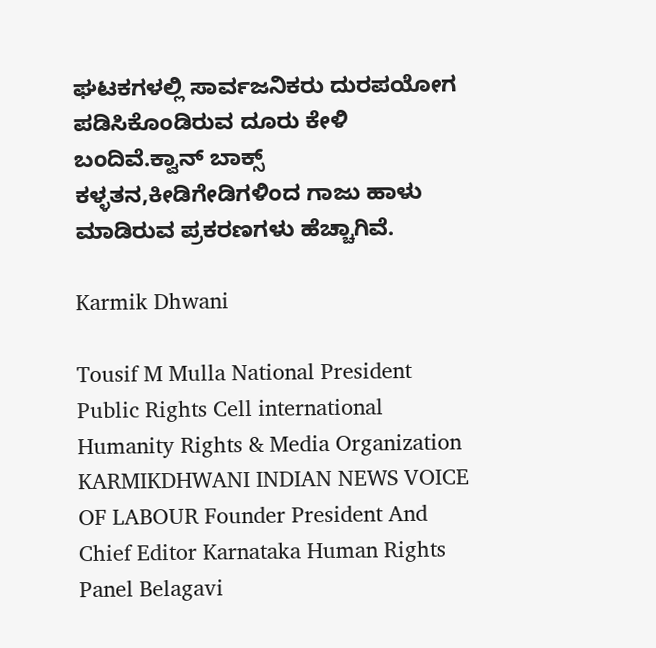ಘಟಕಗಳಲ್ಲಿ ಸಾರ್ವಜನಿಕರು ದುರಪಯೋಗ ಪಡಿಸಿಕೊಂಡಿರುವ ದೂರು ಕೇಳಿ ಬಂದಿವೆ.ಕ್ವಾನ್ ಬಾಕ್ಸ್ ಕಳ್ಳತನ,ಕೀಡಿಗೇಡಿಗಳಿಂದ ಗಾಜು ಹಾಳು ಮಾಡಿರುವ ಪ್ರಕರಣಗಳು ಹೆಚ್ಚಾಗಿವೆ.

Karmik Dhwani

Tousif M Mulla National President Public Rights Cell international Humanity Rights & Media Organization KARMIKDHWANI INDIAN NEWS VOICE OF LABOUR Founder President And Chief Editor Karnataka Human Rights Panel Belagavi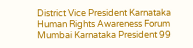District Vice President Karnataka Human Rights Awareness Forum Mumbai Karnataka President 99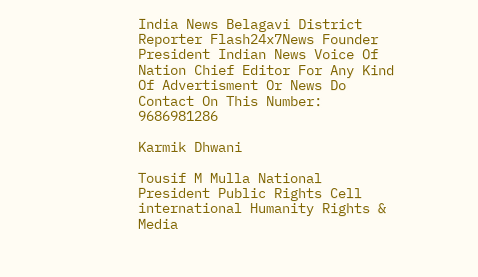India News Belagavi District Reporter Flash24x7News Founder President Indian News Voice Of Nation Chief Editor For Any Kind Of Advertisment Or News Do Contact On This Number: 9686981286

Karmik Dhwani

Tousif M Mulla National President Public Rights Cell international Humanity Rights & Media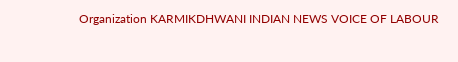Organization KARMIKDHWANI INDIAN NEWS VOICE OF LABOUR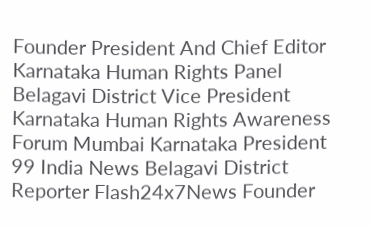Founder President And Chief Editor Karnataka Human Rights Panel Belagavi District Vice President Karnataka Human Rights Awareness Forum Mumbai Karnataka President 99 India News Belagavi District Reporter Flash24x7News Founder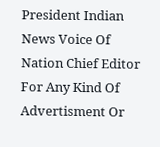President Indian News Voice Of Nation Chief Editor For Any Kind Of Advertisment Or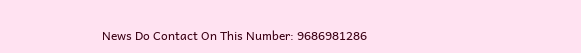News Do Contact On This Number: 9686981286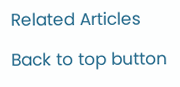Related Articles

Back to top button